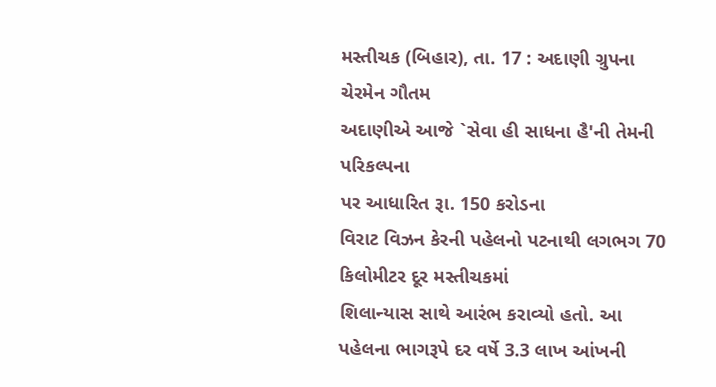મસ્તીચક (બિહાર), તા. 17 : અદાણી ગ્રુપના ચેરમેન ગૌતમ
અદાણીએ આજે `સેવા હી સાધના હૈ'ની તેમની પરિકલ્પના
પર આધારિત રૂા. 150 કરોડના
વિરાટ વિઝન કેરની પહેલનો પટનાથી લગભગ 70 કિલોમીટર દૂર મસ્તીચકમાં
શિલાન્યાસ સાથે આરંભ કરાવ્યો હતો. આ પહેલના ભાગરૂપે દર વર્ષે 3.3 લાખ આંખની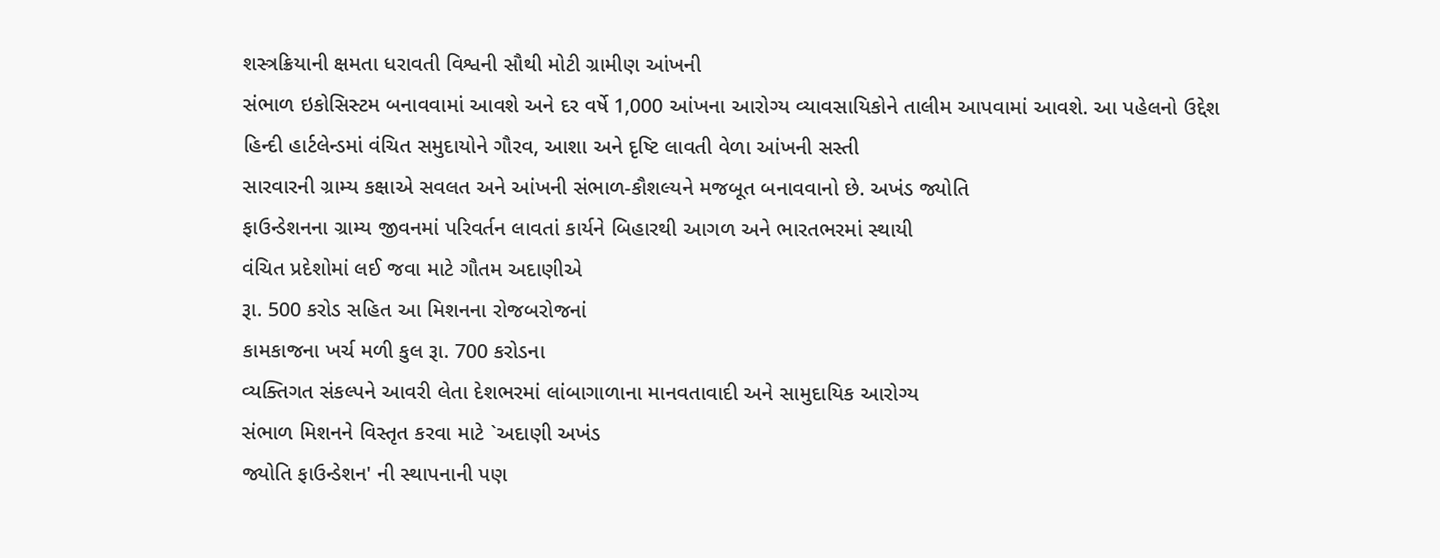શસ્ત્રક્રિયાની ક્ષમતા ધરાવતી વિશ્વની સૌથી મોટી ગ્રામીણ આંખની
સંભાળ ઇકોસિસ્ટમ બનાવવામાં આવશે અને દર વર્ષે 1,000 આંખના આરોગ્ય વ્યાવસાયિકોને તાલીમ આપવામાં આવશે. આ પહેલનો ઉદ્દેશ
હિન્દી હાર્ટલેન્ડમાં વંચિત સમુદાયોને ગૌરવ, આશા અને દૃષ્ટિ લાવતી વેળા આંખની સસ્તી
સારવારની ગ્રામ્ય કક્ષાએ સવલત અને આંખની સંભાળ-કૌશલ્યને મજબૂત બનાવવાનો છે. અખંડ જ્યોતિ
ફાઉન્ડેશનના ગ્રામ્ય જીવનમાં પરિવર્તન લાવતાં કાર્યને બિહારથી આગળ અને ભારતભરમાં સ્થાયી
વંચિત પ્રદેશોમાં લઈ જવા માટે ગૌતમ અદાણીએ
રૂા. 500 કરોડ સહિત આ મિશનના રોજબરોજનાં
કામકાજના ખર્ચ મળી કુલ રૂા. 700 કરોડના
વ્યક્તિગત સંકલ્પને આવરી લેતા દેશભરમાં લાંબાગાળાના માનવતાવાદી અને સામુદાયિક આરોગ્ય
સંભાળ મિશનને વિસ્તૃત કરવા માટે `અદાણી અખંડ
જ્યોતિ ફાઉન્ડેશન' ની સ્થાપનાની પણ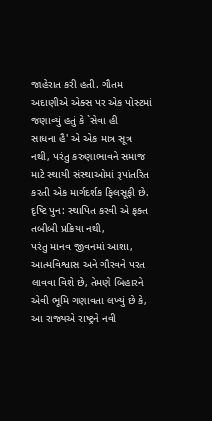જાહેરાત કરી હતી. ગૌતમ અદાણીએ એક્સ પર એક પોસ્ટમાં
જણાવ્યું હતું કે `સેવા હી
સાધના હૈ' એ એક માત્ર સૂત્ર નથી, પરંતુ કરુણાભાવને સમાજ માટે સ્થાયી સંસ્થાઓમાં રૂપાંતરિત
કરતી એક માર્ગદર્શક ફિલસૂફી છે. દૃષ્ટિ પુન: સ્થાપિત કરવી એ ફક્ત તબીબી પ્રક્રિયા નથી,
પરંતુ માનવ જીવનમાં આશા, આત્મવિશ્વાસ અને ગૌરવને પરત લાવવા વિશે છે, તેમણે બિહારને
એવી ભૂમિ ગણાવતા લખ્યું છે કે, આ રાજ્યએ રાષ્ટ્રને નવી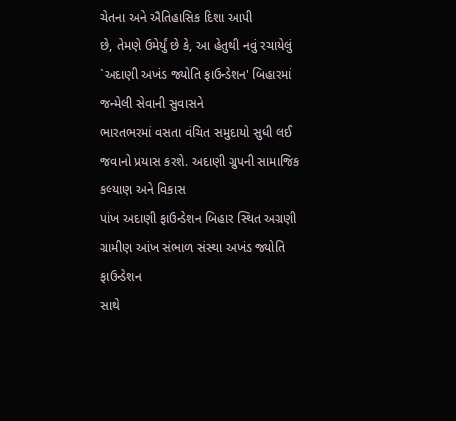ચેતના અને ઐતિહાસિક દિશા આપી
છે, તેમણે ઉમેર્યું છે કે, આ હેતુથી નવું રચાયેલું `અદાણી અખંડ જ્યોતિ ફાઉન્ડેશન' બિહારમાં જન્મેલી સેવાની સુવાસને
ભારતભરમાં વસતા વંચિત સમુદાયો સુધી લઈ જવાનો પ્રયાસ કરશે. અદાણી ગ્રુપની સામાજિક કલ્યાણ અને વિકાસ
પાંખ અદાણી ફાઉન્ડેશન બિહાર સ્થિત અગ્રણી ગ્રામીણ આંખ સંભાળ સંસ્થા અખંડ જ્યોતિ ફાઉન્ડેશન
સાથે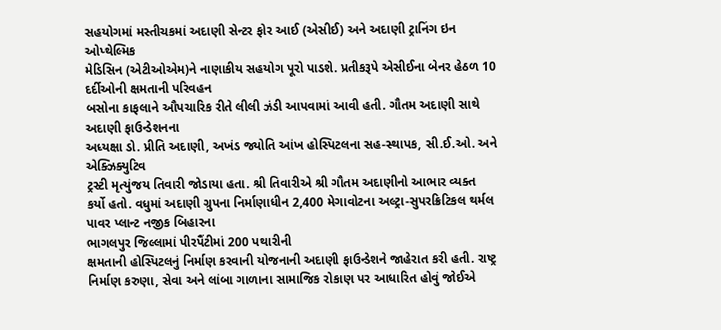સહયોગમાં મસ્તીચકમાં અદાણી સેન્ટર ફોર આઈ (એસીઈ) અને અદાણી ટ્રાનિંગ ઇન ઓપ્થેલ્મિક
મેડિસિન (એટીઓએમ)ને નાણાકીય સહયોગ પૂરો પાડશે. પ્રતીકરૂપે એસીઈના બેનર હેઠળ 10 દર્દીઓની ક્ષમતાની પરિવહન
બસોના કાફલાને ઔપચારિક રીતે લીલી ઝંડી આપવામાં આવી હતી. ગૌતમ અદાણી સાથે અદાણી ફાઉન્ડેશનના
અધ્યક્ષા ડો. પ્રીતિ અદાણી, અખંડ જ્યોતિ આંખ હોસ્પિટલના સહ-સ્થાપક, સી.ઈ.ઓ. અને એક્ઝિક્યુટિવ
ટ્રસ્ટી મૃત્યુંજય તિવારી જોડાયા હતા. શ્રી તિવારીએ શ્રી ગૌતમ અદાણીનો આભાર વ્યક્ત
કર્યો હતો. વધુમાં અદાણી ગ્રુપના નિર્માણાધીન 2,400 મેગાવોટના અલ્ટ્રા-સુપરક્રિટિકલ થર્મલ પાવર પ્લાન્ટ નજીક બિહારના
ભાગલપુર જિલ્લામાં પીરપૈંટીમાં 200 પથારીની
ક્ષમતાની હોસ્પિટલનું નિર્માણ કરવાની યોજનાની અદાણી ફાઉન્ડેશને જાહેરાત કરી હતી. રાષ્ટ્ર
નિર્માણ કરુણા, સેવા અને લાંબા ગાળાના સામાજિક રોકાણ પર આધારિત હોવું જોઈએ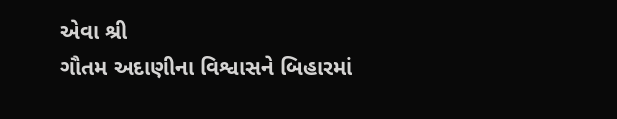એવા શ્રી
ગૌતમ અદાણીના વિશ્વાસને બિહારમાં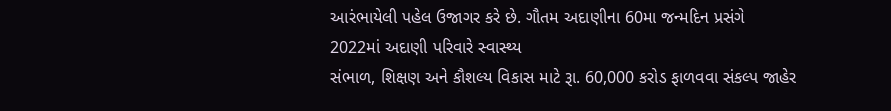આરંભાયેલી પહેલ ઉજાગર કરે છે. ગૌતમ અદાણીના 60મા જન્મદિન પ્રસંગે 2022માં અદાણી પરિવારે સ્વાસ્થ્ય
સંભાળ, શિક્ષણ અને કૌશલ્ય વિકાસ માટે રૂા. 60,000 કરોડ ફાળવવા સંકલ્પ જાહેર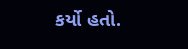કર્યો હતો.